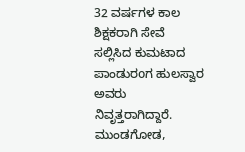32 ವರ್ಷಗಳ ಕಾಲ ಶಿಕ್ಷಕರಾಗಿ ಸೇವೆ ಸಲ್ಲಿಸಿದ ಕುಮಟಾದ ಪಾಂಡುರoಗ ಹುಲಸ್ವಾರ ಅವರು ನಿವೃತ್ತರಾಗಿದ್ದಾರೆ.
ಮುಂಡಗೋಡ,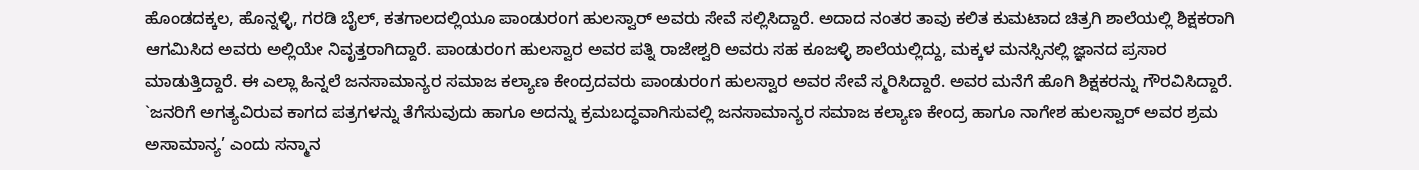ಹೊಂಡದಕ್ಕಲ, ಹೊನ್ನಳ್ಳಿ, ಗರಡಿ ಬೈಲ್, ಕತಗಾಲದಲ್ಲಿಯೂ ಪಾಂಡುರoಗ ಹುಲಸ್ವಾರ್ ಅವರು ಸೇವೆ ಸಲ್ಲಿಸಿದ್ದಾರೆ. ಅದಾದ ನಂತರ ತಾವು ಕಲಿತ ಕುಮಟಾದ ಚಿತ್ರಗಿ ಶಾಲೆಯಲ್ಲಿ ಶಿಕ್ಷಕರಾಗಿ ಆಗಮಿಸಿದ ಅವರು ಅಲ್ಲಿಯೇ ನಿವೃತ್ತರಾಗಿದ್ದಾರೆ. ಪಾಂಡುರoಗ ಹುಲಸ್ವಾರ ಅವರ ಪತ್ನಿ ರಾಜೇಶ್ವರಿ ಅವರು ಸಹ ಕೂಜಳ್ಳಿ ಶಾಲೆಯಲ್ಲಿದ್ದು, ಮಕ್ಕಳ ಮನಸ್ಸಿನಲ್ಲಿ ಜ್ಞಾನದ ಪ್ರಸಾರ ಮಾಡುತ್ತಿದ್ದಾರೆ. ಈ ಎಲ್ಲಾ ಹಿನ್ನಲೆ ಜನಸಾಮಾನ್ಯರ ಸಮಾಜ ಕಲ್ಯಾಣ ಕೇಂದ್ರದವರು ಪಾಂಡುರoಗ ಹುಲಸ್ವಾರ ಅವರ ಸೇವೆ ಸ್ಮರಿಸಿದ್ದಾರೆ. ಅವರ ಮನೆಗೆ ಹೊಗಿ ಶಿಕ್ಷಕರನ್ನು ಗೌರವಿಸಿದ್ದಾರೆ.
`ಜನರಿಗೆ ಅಗತ್ಯವಿರುವ ಕಾಗದ ಪತ್ರಗಳನ್ನು ತೆಗೆಸುವುದು ಹಾಗೂ ಅದನ್ನು ಕ್ರಮಬದ್ಧವಾಗಿಸುವಲ್ಲಿ ಜನಸಾಮಾನ್ಯರ ಸಮಾಜ ಕಲ್ಯಾಣ ಕೇಂದ್ರ ಹಾಗೂ ನಾಗೇಶ ಹುಲಸ್ವಾರ್ ಅವರ ಶ್ರಮ ಅಸಾಮಾನ್ಯ’ ಎಂದು ಸನ್ಮಾನ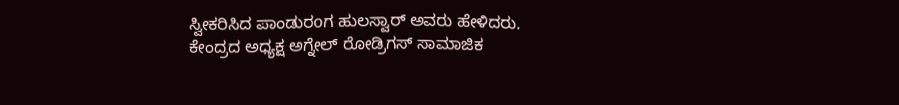ಸ್ವೀಕರಿಸಿದ ಪಾಂಡುರoಗ ಹುಲಸ್ವಾರ್ ಅವರು ಹೇಳಿದರು. ಕೇಂದ್ರದ ಅಧ್ಯಕ್ಷ ಅಗ್ನೇಲ್ ರೋಡ್ರಿಗಸ್ ಸಾಮಾಜಿಕ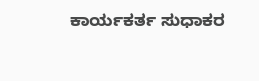ಕಾರ್ಯಕರ್ತ ಸುಧಾಕರ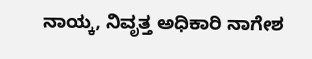ನಾಯ್ಕ, ನಿವೃತ್ತ ಅಧಿಕಾರಿ ನಾಗೇಶ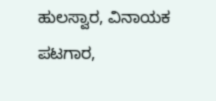ಹುಲಸ್ವಾರ, ವಿನಾಯಕ ಪಟಗಾರ,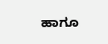ಹಾಗೂ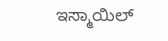ಇಸ್ಮಾಯಿಲ್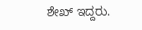ಶೇಖ್ ಇದ್ದರು.